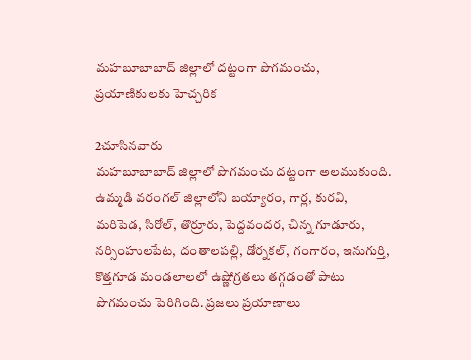మహబూబాబాద్ జిల్లాలో దట్టంగా పొగమంచు, ప్రయాణికులకు హెచ్చరిక

2చూసినవారు
మహబూబాబాద్ జిల్లాలో పొగమంచు దట్టంగా అలముకుంది. ఉమ్మడి వరంగల్ జిల్లాలోని బయ్యారం, గార్ల, కురవి, మరిపెడ, సిరోల్, తొర్రూరు, పెద్దవందర, చిన్న గూడూరు, నర్సింహులపేట, దంతాలపల్లి, డోర్నకల్, గంగారం, ఇనుగుర్తి, కొత్తగూడ మండలాలలో ఉష్ణోగ్రతలు తగ్గడంతో పాటు పొగమంచు పెరిగింది. ప్రజలు ప్రయాణాలు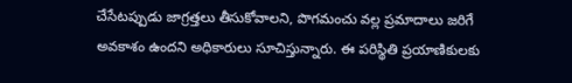చేసేటప్పుడు జాగ్రత్తలు తీసుకోవాలని, పొగమంచు వల్ల ప్రమాదాలు జరిగే అవకాశం ఉందని అధికారులు సూచిస్తున్నారు. ఈ పరిస్థితి ప్రయాణికులకు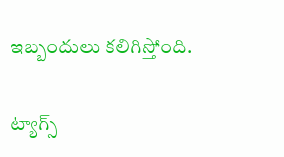ఇబ్బందులు కలిగిస్తోంది.

ట్యాగ్స్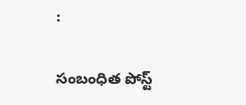:

సంబంధిత పోస్ట్